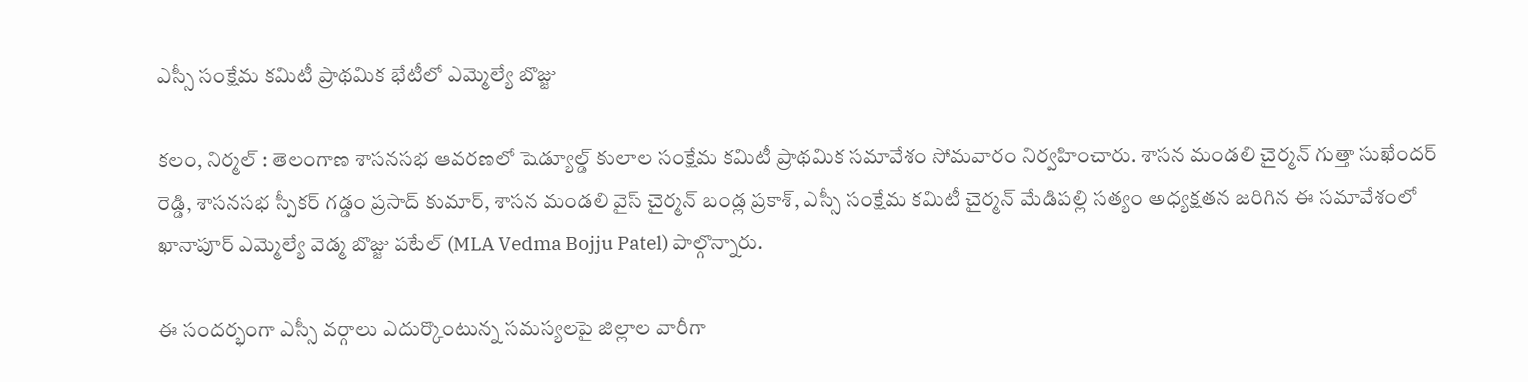ఎస్సీ సంక్షేమ కమిటీ ప్రాథమిక భేటీలో ఎమ్మెల్యే బొజ్జు

కలం, నిర్మల్ : తెలంగాణ శాసనసభ ఆవరణలో షెడ్యూల్డ్ కులాల సంక్షేమ కమిటీ ప్రాథమిక సమావేశం సోమవారం నిర్వహించారు. శాసన మండలి చైర్మన్ గుత్తా సుఖేందర్ రెడ్డి, శాసనసభ స్పీకర్ గడ్డం ప్రసాద్ కుమార్, శాసన మండలి వైస్ చైర్మన్ బండ్ల ప్రకాశ్, ఎస్సీ సంక్షేమ కమిటీ చైర్మన్ మేడిపల్లి సత్యం అధ్యక్షతన జరిగిన ఈ సమావేశంలో ఖానాపూర్ ఎమ్మెల్యే వెడ్మ బొజ్జు పటేల్ (MLA Vedma Bojju Patel) పాల్గొన్నారు.

ఈ సందర్భంగా ఎస్సీ వర్గాలు ఎదుర్కొంటున్న సమస్యలపై జిల్లాల వారీగా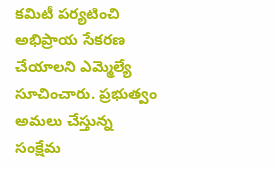కమిటీ పర్యటించి అభిప్రాయ సేకరణ చేయాలని ఎమ్మెల్యే సూచించారు. ప్రభుత్వం అమలు చేస్తున్న సంక్షేమ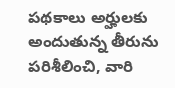పథకాలు అర్హులకు అందుతున్న తీరును పరిశీలించి, వారి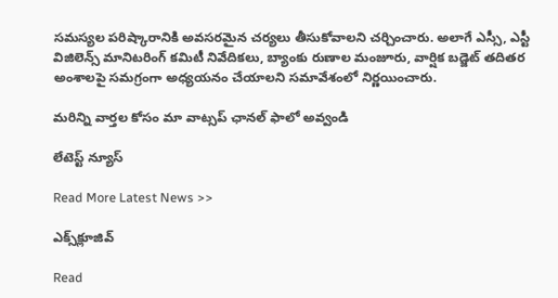సమస్యల పరిష్కారానికి అవసరమైన చర్యలు తీసుకోవాలని చర్చించారు. అలాగే ఎస్సీ, ఎస్టీ విజిలెన్స్ మానిటరింగ్ కమిటీ నివేదికలు, బ్యాంకు రుణాల మంజూరు, వార్షిక బడ్జెట్ తదితర అంశాలపై సమగ్రంగా అధ్యయనం చేయాలని సమావేశంలో నిర్ణయించారు.

మ‌రిన్ని వార్త‌ల కోసం మా వాట్స‌ప్ ఛాన‌ల్ ఫాలో అవ్వండి

లేటెస్ట్ న్యూస్‌

Read More Latest News >>

ఎక్స్‌క్లూజివ్‌

Read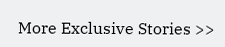More Exclusive Stories >>